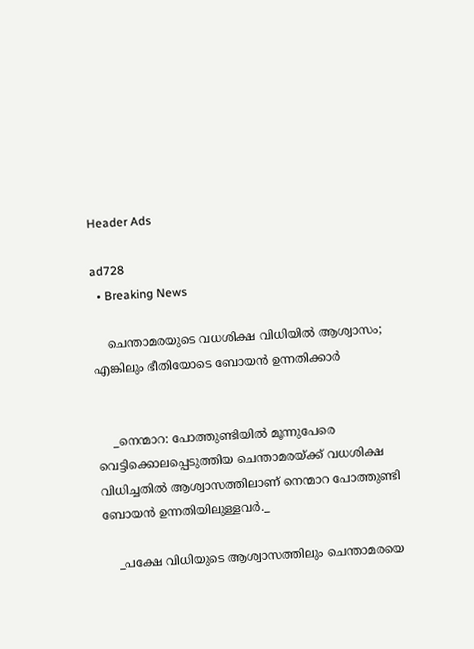Header Ads

ad728
  • Breaking News

    ചെന്താമരയുടെ വധശിക്ഷ വിധിയില്‍ ആശ്വാസം; എങ്കിലും ഭീതിയോടെ ബോയൻ ഉന്നതിക്കാര്‍


    _നെന്മാറ: പോത്തുണ്ടിയില്‍ മൂന്നുപേരെ വെട്ടിക്കൊലപ്പെടുത്തിയ ചെന്താമരയ്ക്ക് വധശിക്ഷ വിധിച്ചതില്‍ ആശ്വാസത്തിലാണ് നെന്മാറ പോത്തുണ്ടി ബോയൻ ഉന്നതിയിലുള്ളവർ._

    _പക്ഷേ വിധിയുടെ ആശ്വാസത്തിലും ചെന്താമരയെ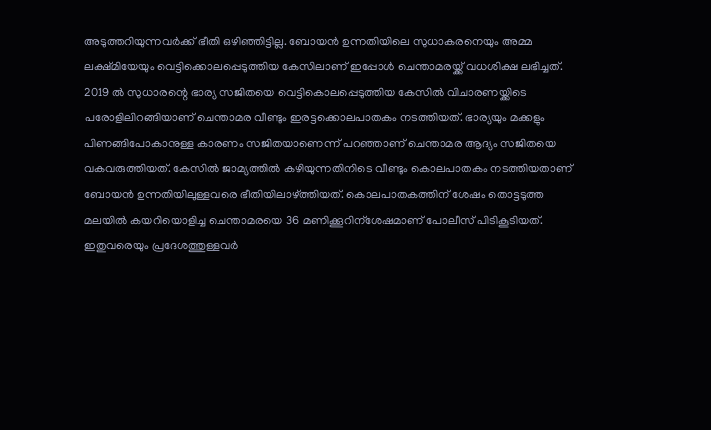അടുത്തറിയുന്നവർക്ക് ഭീതി ഒഴിഞ്ഞിട്ടില്ല. ബോയൻ ഉന്നതിയിലെ സുധാകരനെയും അമ്മ ലക്ഷ്മിയേയും വെട്ടിക്കൊലപ്പെടുത്തിയ കേസിലാണ് ഇപ്പോള്‍ ചെന്താമരയ്ക്ക് വധശിക്ഷ ലഭിച്ചത്. 2019 ല്‍ സുധാരന്റെ ഭാര്യ സജിതയെ വെട്ടികൊലപ്പെടുത്തിയ കേസില്‍ വിചാരണയ്ക്കിടെ പരോളിലിറങ്ങിയാണ് ചെന്താമര വീണ്ടും ഇരട്ടക്കൊലപാതകം നടത്തിയത്. ഭാര്യയും മക്കളും പിണങ്ങിപോകാനുള്ള കാരണം സജിതയാണെന്ന് പറഞ്ഞാണ് ചെന്താമര ആദ്യം സജിതയെ വകവരുത്തിയത്. കേസില്‍ ജാമ്യത്തില്‍ കഴിയുന്നതിനിടെ വീണ്ടും കൊലപാതകം നടത്തിയതാണ് ബോയൻ ഉന്നതിയിലുള്ളവരെ ഭീതിയിലാഴ്ത്തിയത്. കൊലപാതകത്തിന് ശേഷം തൊട്ടടുത്ത മലയില്‍ കയറിയൊളിച്ച ചെന്താമരയെ 36 മണിക്കൂറിന്‌ശേഷമാണ് പോലീസ് പിടികൂടിയത്. ഇതുവരെയും പ്രദേശത്തുള്ളവർ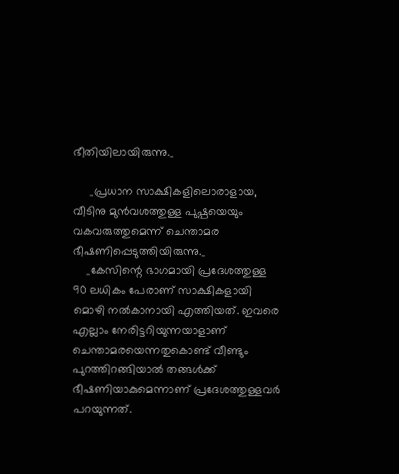ഭീതിയിലായിരുന്നു._

     _പ്രധാന സാക്ഷികളിലൊരാളായ, വീടിനു മുൻവശത്തുള്ള പുഷ്പയെയും വകവരുത്തുമെന്ന് ചെന്താമര ഭീഷണിപ്പെടുത്തിയിരുന്നു._
    _കേസിന്റെ ഭാഗമായി പ്രദേശത്തുള്ള 90 ലധികം പേരാണ് സാക്ഷികളായി മൊഴി നല്‍കാനായി എത്തിയത്. ഇവരെ എല്ലാം നേരിട്ടറിയുന്നയാളാണ് ചെന്താമരയെന്നതുകൊണ്ട് വീണ്ടും പുറത്തിറങ്ങിയാല്‍ തങ്ങള്‍ക്ക് ഭീഷണിയാകുമെന്നാണ് പ്രദേശത്തുള്ളവർ പറയുന്നത്.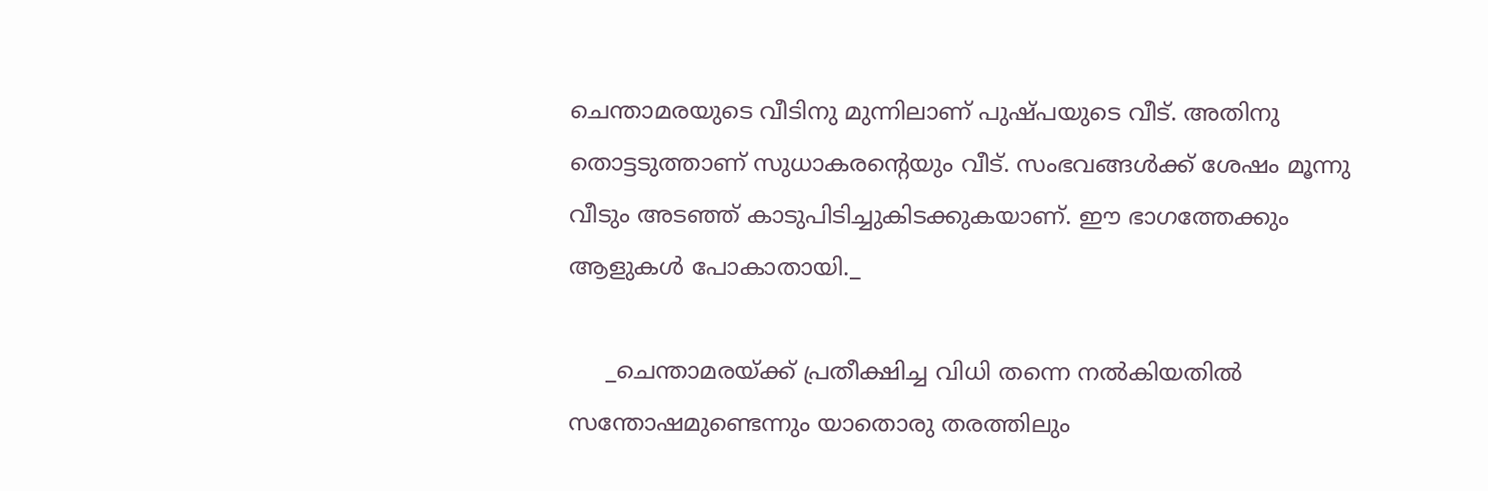ചെന്താമരയുടെ വീടിനു മുന്നിലാണ് പുഷ്പയുടെ വീട്. അതിനു തൊട്ടടുത്താണ് സുധാകരന്റെയും വീട്. സംഭവങ്ങള്‍ക്ക് ശേഷം മൂന്നു വീടും അടഞ്ഞ് കാടുപിടിച്ചുകിടക്കുകയാണ്. ഈ ഭാഗത്തേക്കും ആളുകള്‍ പോകാതായി._

     _ചെന്താമരയ്ക്ക് പ്രതീക്ഷിച്ച വിധി തന്നെ നല്‍കിയതില്‍ സന്തോഷമുണ്ടെന്നും യാതൊരു തരത്തിലും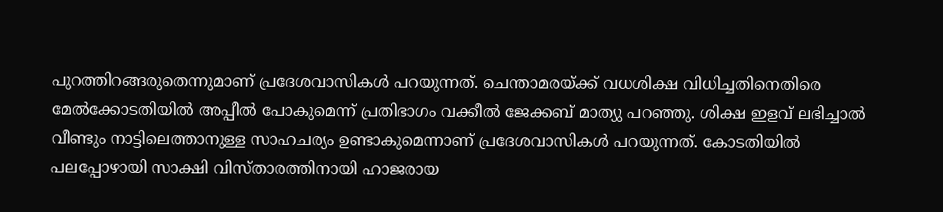പുറത്തിറങ്ങരുതെന്നുമാണ് പ്രദേശവാസികള്‍ പറയുന്നത്. ചെന്താമരയ്ക്ക് വധശിക്ഷ വിധിച്ചതിനെതിരെ മേല്‍ക്കോടതിയില്‍ അപ്പീല്‍ പോകുമെന്ന് പ്രതിഭാഗം വക്കീല്‍ ജേക്കബ് മാത്യു പറഞ്ഞു. ശിക്ഷ ഇളവ് ലഭിച്ചാല്‍ വീണ്ടും നാട്ടിലെത്താനുള്ള സാഹചര്യം ഉണ്ടാകുമെന്നാണ് പ്രദേശവാസികള്‍ പറയുന്നത്. കോടതിയില്‍ പലപ്പോഴായി സാക്ഷി വിസ്താരത്തിനായി ഹാജരായ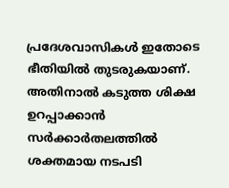പ്രദേശവാസികള്‍ ഇതോടെ ഭീതിയില്‍ തുടരുകയാണ്. അതിനാല്‍ കടുത്ത ശിക്ഷ ഉറപ്പാക്കാൻ സർക്കാർതലത്തില്‍ ശക്തമായ നടപടി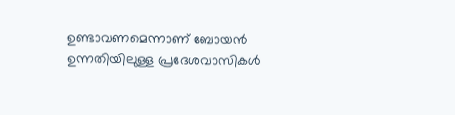ഉണ്ടാവണമെന്നാണ് ബോയൻ ഉന്നതിയിലുള്ള പ്രദേശവാസികള്‍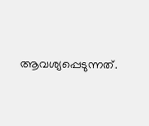ആവശ്യപ്പെടുന്നത്.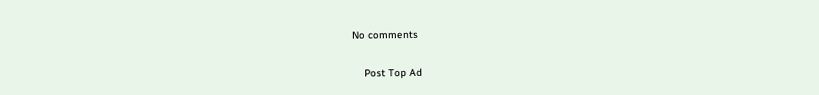No comments

    Post Top Ad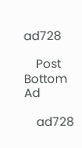ad728

    Post Bottom Ad

    ad728